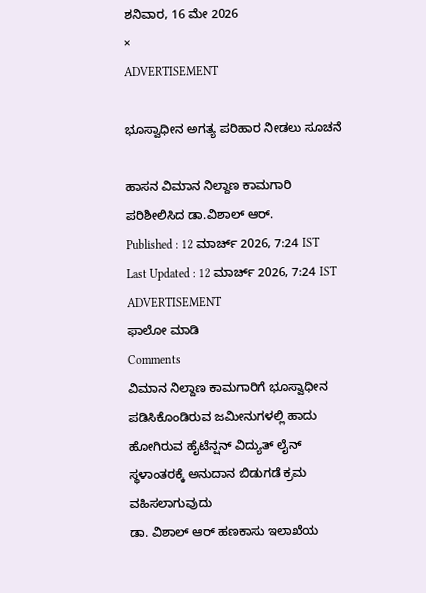ಶನಿವಾರ, 16 ಮೇ 2026
×
ADVERTISEMENT

ಭೂಸ್ವಾಧೀನ ಅಗತ್ಯ ಪರಿಹಾರ ನೀಡಲು ಸೂಚನೆ

ಹಾಸನ ವಿಮಾನ ನಿಲ್ದಾಣ ಕಾಮಗಾರಿ ಪರಿಶೀಲಿಸಿದ ಡಾ.ವಿಶಾಲ್‌ ಆರ್‌.
Published : 12 ಮಾರ್ಚ್ 2026, 7:24 IST
Last Updated : 12 ಮಾರ್ಚ್ 2026, 7:24 IST
ADVERTISEMENT
ಫಾಲೋ ಮಾಡಿ
Comments
ವಿಮಾನ ನಿಲ್ದಾಣ ಕಾಮಗಾರಿಗೆ ಭೂಸ್ವಾಧೀನ ಪಡಿಸಿಕೊಂಡಿರುವ ಜಮೀನುಗಳಲ್ಲಿ ಹಾದು ಹೋಗಿರುವ ಹೈಟೆನ್ಷನ್ ವಿದ್ಯುತ್ ಲೈನ್ ಸ್ಥಳಾಂತರಕ್ಕೆ ಅನುದಾನ ಬಿಡುಗಡೆ ಕ್ರಮ ವಹಿಸಲಾಗುವುದು
ಡಾ. ವಿಶಾಲ್ ಆರ್ ಹಣಕಾಸು ಇಲಾಖೆಯ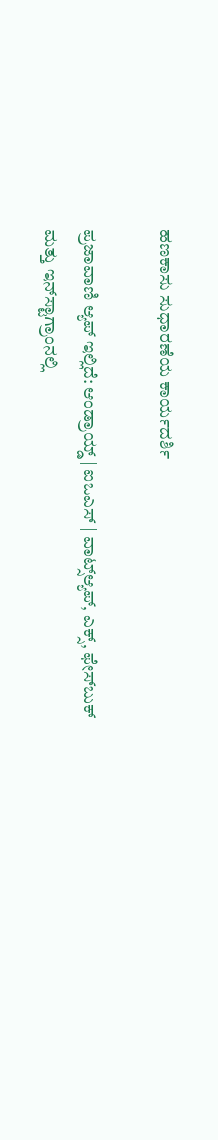ಹಣಕಾಸು ಸುಧಾರಣೆಯ ಕಾರ್ಯದರ್ಶಿ

ಪ್ರಜಾವಾಣಿ ಆ್ಯಪ್ ಇಲ್ಲಿದೆ: ಆಂಡ್ರಾಯ್ಡ್ | ಐಒಎಸ್ | ವಾಟ್ಸ್ಆ್ಯಪ್, ಎಕ್ಸ್, ಫೇಸ್‌ಬುಕ್ ಮತ್ತು ಇನ್‌ಸ್ಟಾಗ್ರಾಂನಲ್ಲಿ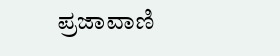ಪ್ರಜಾವಾಣಿ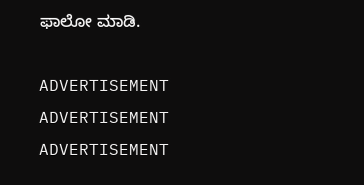ಫಾಲೋ ಮಾಡಿ.

ADVERTISEMENT
ADVERTISEMENT
ADVERTISEMENT